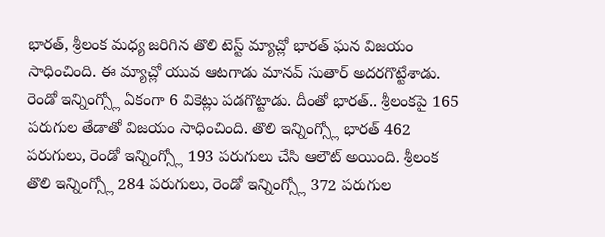భారత్, శ్రీలంక మధ్య జరిగిన తొలి టెస్ట్ మ్యాచ్లో భారత్ ఘన విజయం సాధించింది. ఈ మ్యాచ్లో యువ ఆటగాడు మానవ్ సుతార్ అదరగొట్టేశాడు. రెండో ఇన్నింగ్స్లో ఏకంగా 6 వికెట్లు పడగొట్టాడు. దీంతో భారత్.. శ్రీలంకపై 165 పరుగుల తేడాతో విజయం సాధించింది. తొలి ఇన్నింగ్స్లో భారత్ 462 పరుగులు, రెండో ఇన్నింగ్స్లో 193 పరుగులు చేసి ఆలౌట్ అయింది. శ్రీలంక తొలి ఇన్నింగ్స్లో 284 పరుగులు, రెండో ఇన్నింగ్స్లో 372 పరుగుల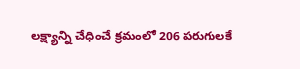లక్ష్యాన్ని చేధించే క్రమంలో 206 పరుగులకే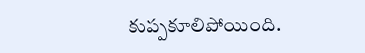కుప్పకూలిపోయింది.